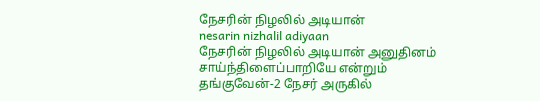நேசரின் நிழலில் அடியான்
nesarin nizhalil adiyaan
நேசரின் நிழலில் அடியான் அனுதினம் சாய்ந்திளைப்பாறியே என்றும் தங்குவேன்-2 நேசர் அருகில்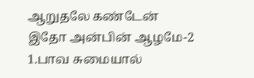ஆறுதலே கண்டேன் இதோ அன்பின் ஆழமே-2
1.பாவ சுமையால்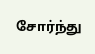சோர்ந்து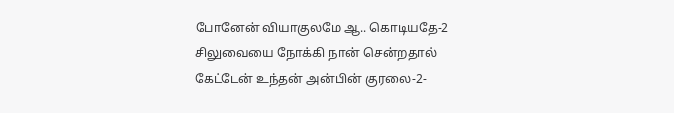போனேன் வியாகுலமே ஆ.. கொடியதே-2 சிலுவையை நோக்கி நான் சென்றதால் கேட்டேன் உந்தன் அன்பின் குரலை-2-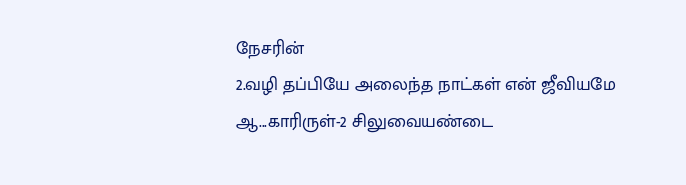நேசரின்
2.வழி தப்பியே அலைந்த நாட்கள் என் ஜீவியமே ஆ...காரிருள்-2 சிலுவையண்டை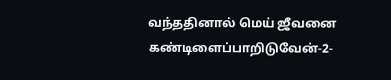வந்ததினால் மெய் ஜீவனை கண்டிளைப்பாறிடுவேன்-2-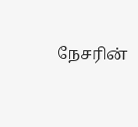நேசரின்